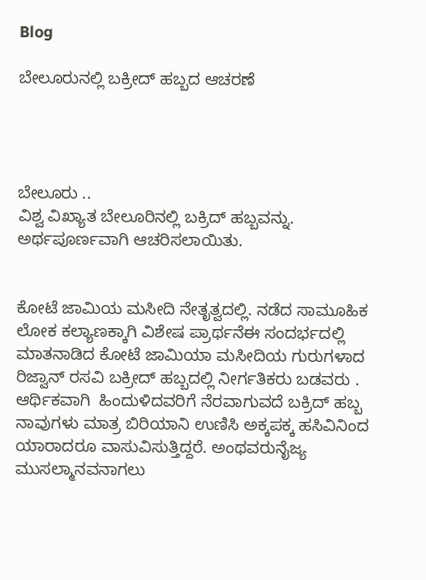Blog

ಬೇಲೂರುನಲ್ಲಿ ಬಕ್ರೀದ್ ಹಬ್ಬದ ಆಚರಣೆ




ಬೇಲೂರು ..
ವಿಶ್ವ ವಿಖ್ಯಾತ ಬೇಲೂರಿನಲ್ಲಿ ಬಕ್ರಿದ್ ಹಬ್ಬವನ್ನು. ಅರ್ಥಪೂರ್ಣವಾಗಿ ಆಚರಿಸಲಾಯಿತು.


ಕೋಟೆ ಜಾಮಿಯ ಮಸೀದಿ ನೇತೃತ್ವದಲ್ಲಿ. ನಡೆದ ಸಾಮೂಹಿಕ ಲೋಕ ಕಲ್ಯಾಣಕ್ಕಾಗಿ ವಿಶೇಷ ಪ್ರಾರ್ಥನೆಈ ಸಂದರ್ಭದಲ್ಲಿ ಮಾತನಾಡಿದ ಕೋಟೆ ಜಾಮಿಯಾ ಮಸೀದಿಯ ಗುರುಗಳಾದ ರಿಜ್ವಾನ್ ರಸವಿ ಬಕ್ರೀದ್ ಹಬ್ಬದಲ್ಲಿ ನೀರ್ಗತಿಕರು ಬಡವರು . ಆರ್ಥಿಕವಾಗಿ  ಹಿಂದುಳಿದವರಿಗೆ ನೆರವಾಗುವದೆ ಬಕ್ರಿದ್ ಹಬ್ಬ ನಾವುಗಳು ಮಾತ್ರ ಬಿರಿಯಾನಿ ಉಣಿಸಿ ಅಕ್ಕಪಕ್ಕ ಹಸಿವಿನಿಂದ ಯಾರಾದರೂ ವಾಸುವಿಸುತ್ತಿದ್ದರೆ. ಅಂಥವರುನೈಜ್ಯ ಮುಸಲ್ಮಾನವನಾಗಲು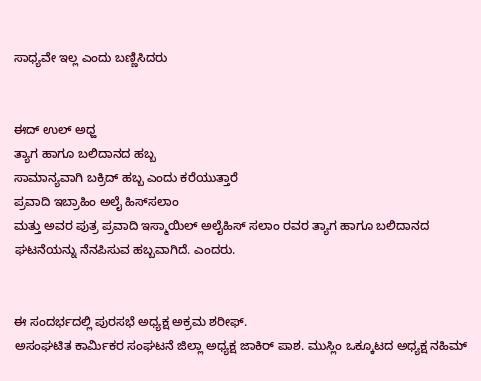ಸಾಧ್ಯವೇ ಇಲ್ಲ ಎಂದು ಬಣ್ಣಿಸಿದರು


ಈದ್ ಉಲ್ ಅಧ್ಹ
ತ್ಯಾಗ ಹಾಗೂ ಬಲಿದಾನದ ಹಬ್ಬ
ಸಾಮಾನ್ಯವಾಗಿ ಬಕ್ರಿದ್ ಹಬ್ಬ ಎಂದು ಕರೆಯುತ್ತಾರೆ
ಪ್ರವಾದಿ ಇಬ್ರಾಹಿಂ ಅಲೈ ಹಿಸ್‌ಸಲಾಂ
ಮತ್ತು ಅವರ ಪುತ್ರ ಪ್ರವಾದಿ ಇಸ್ಮಾಯಿಲ್ ಅಲೈಹಿಸ್ ಸಲಾಂ ರವರ ತ್ಯಾಗ ಹಾಗೂ ಬಲಿದಾನದ ಘಟನೆಯನ್ನು ನೆನಪಿಸುವ ಹಬ್ಬವಾಗಿದೆ. ಎಂದರು.


ಈ ಸಂದರ್ಭದಲ್ಲಿ ಪುರಸಭೆ ಅಧ್ಯಕ್ಷ ಅಕ್ರಮ ಶರೀಫ್.
ಅಸಂಘಟಿತ ಕಾರ್ಮಿಕರ ಸಂಘಟನೆ ಜಿಲ್ಲಾ ಅಧ್ಯಕ್ಷ ಜಾಕಿರ್ ಪಾಶ. ಮುಸ್ಲಿಂ ಒಕ್ಕೂಟದ ಅಧ್ಯಕ್ಷ ನಹಿಮ್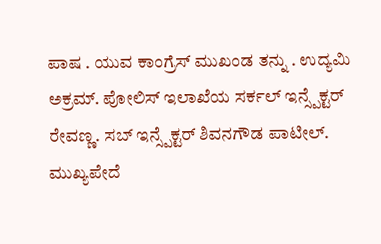ಪಾಷ . ಯುವ ಕಾಂಗ್ರೆಸ್ ಮುಖಂಡ ತನ್ನು . ಉದ್ಯಮಿ ಅಕ್ರಮ್. ಪೋಲಿಸ್ ಇಲಾಖೆಯ ಸರ್ಕಲ್ ಇನ್ಸ್ಪೆಕ್ಟರ್ ರೇವಣ್ಣ. ಸಬ್ ಇನ್ಸ್ಪೆಕ್ಟರ್ ಶಿವನಗೌಡ ಪಾಟೀಲ್. ಮುಖ್ಯಪೇದೆ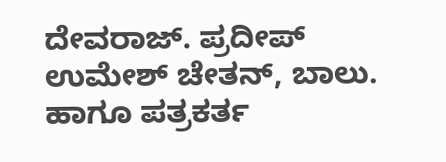ದೇವರಾಜ್. ಪ್ರದೀಪ್ ಉಮೇಶ್ ಚೇತನ್, ಬಾಲು. ಹಾಗೂ ಪತ್ರಕರ್ತ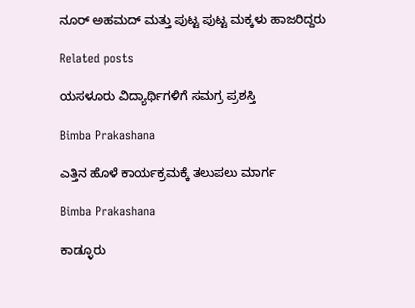ನೂರ್ ಅಹಮದ್ ಮತ್ತು ಪುಟ್ಟ ಪುಟ್ಟ ಮಕ್ಕಳು ಹಾಜರಿದ್ದರು

Related posts

ಯಸಳೂರು ವಿದ್ಯಾರ್ಥಿಗಳಿಗೆ ಸಮಗ್ರ ಪ್ರಶಸ್ತಿ

Bimba Prakashana

ಎತ್ತಿನ ಹೊಳೆ ಕಾರ್ಯಕ್ರಮಕ್ಕೆ ತಲುಪಲು ಮಾರ್ಗ

Bimba Prakashana

ಕಾಡ್ಳೂರು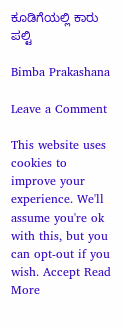ಕೂಡಿಗೆಯಲ್ಲಿ ಕಾರು ಪಲ್ಟಿ

Bimba Prakashana

Leave a Comment

This website uses cookies to improve your experience. We'll assume you're ok with this, but you can opt-out if you wish. Accept Read More